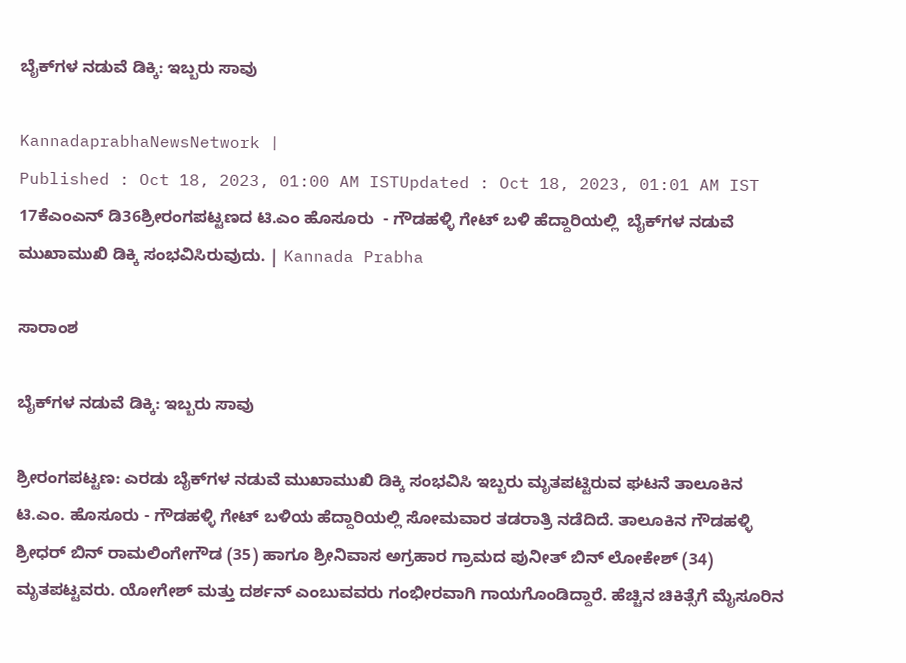ಬೈಕ್‌ಗಳ ನಡುವೆ ಡಿಕ್ಕಿ: ಇಬ್ಬರು ಸಾವು

KannadaprabhaNewsNetwork |
Published : Oct 18, 2023, 01:00 AM ISTUpdated : Oct 18, 2023, 01:01 AM IST
17ಕೆಎಂಎನ್ ಡಿ36ಶ್ರೀರಂಗಪಟ್ಟಣದ ಟಿ.ಎಂ ಹೊಸೂರು  - ಗೌಡಹಳ್ಳಿ ಗೇಟ್ ಬಳಿ ಹೆದ್ದಾರಿಯಲ್ಲಿ  ಬೈಕ್‌ಗಳ ನಡುವೆ ಮುಖಾಮುಖಿ ಡಿಕ್ಕಿ ಸಂಭವಿಸಿರುವುದು. | Kannada Prabha

ಸಾರಾಂಶ

ಬೈಕ್‌ಗಳ ನಡುವೆ ಡಿಕ್ಕಿ: ಇಬ್ಬರು ಸಾವು

ಶ್ರೀರಂಗಪಟ್ಟಣ: ಎರಡು ಬೈಕ್‌ಗಳ ನಡುವೆ ಮುಖಾಮುಖಿ ಡಿಕ್ಕಿ ಸಂಭವಿಸಿ ಇಬ್ಬರು ಮೃತಪಟ್ಟಿರುವ ಘಟನೆ ತಾಲೂಕಿನ ಟಿ.ಎಂ. ಹೊಸೂರು - ಗೌಡಹಳ್ಳಿ ಗೇಟ್ ಬಳಿಯ ಹೆದ್ದಾರಿಯಲ್ಲಿ ಸೋಮವಾರ ತಡರಾತ್ರಿ ನಡೆದಿದೆ. ತಾಲೂಕಿನ ಗೌಡಹಳ್ಳಿ ಶ್ರೀಧರ್ ಬಿನ್ ರಾಮಲಿಂಗೇಗೌಡ (35) ಹಾಗೂ ಶ್ರೀನಿವಾಸ ಅಗ್ರಹಾರ ಗ್ರಾಮದ ಪುನೀತ್ ಬಿನ್ ಲೋಕೇಶ್ (34) ಮೃತಪಟ್ಟವರು. ಯೋಗೇಶ್ ಮತ್ತು ದರ್ಶನ್ ಎಂಬುವವರು ಗಂಭೀರವಾಗಿ ಗಾಯಗೊಂಡಿದ್ದಾರೆ. ಹೆಚ್ಚಿನ ಚಿಕಿತ್ಸೆಗೆ ಮೈಸೂರಿನ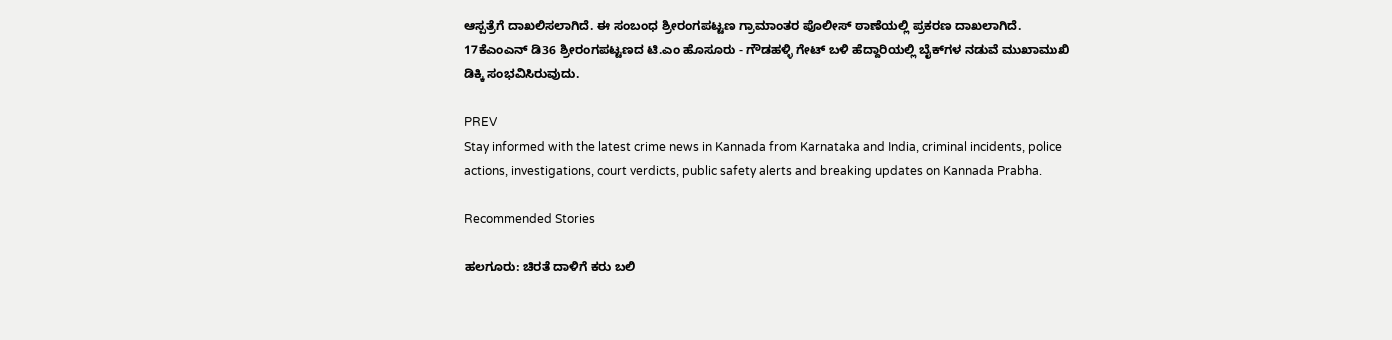ಆಸ್ಪತ್ರೆಗೆ ದಾಖಲಿಸಲಾಗಿದೆ. ಈ ಸಂಬಂಧ ಶ್ರೀರಂಗಪಟ್ಟಣ ಗ್ರಾಮಾಂತರ ಪೊಲೀಸ್ ಠಾಣೆಯಲ್ಲಿ ಪ್ರಕರಣ ದಾಖಲಾಗಿದೆ. 17ಕೆಎಂಎನ್ ಡಿ36 ಶ್ರೀರಂಗಪಟ್ಟಣದ ಟಿ.ಎಂ ಹೊಸೂರು - ಗೌಡಹಳ್ಳಿ ಗೇಟ್ ಬಳಿ ಹೆದ್ದಾರಿಯಲ್ಲಿ ಬೈಕ್‌ಗಳ ನಡುವೆ ಮುಖಾಮುಖಿ ಡಿಕ್ಕಿ ಸಂಭವಿಸಿರುವುದು.

PREV
Stay informed with the latest crime news in Kannada from Karnataka and India, criminal incidents, police actions, investigations, court verdicts, public safety alerts and breaking updates on Kannada Prabha.

Recommended Stories

ಹಲಗೂರು: ಚಿರತೆ ದಾಳಿಗೆ ಕರು ಬಲಿ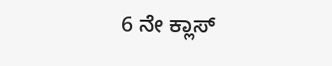6 ನೇ ಕ್ಲಾಸ್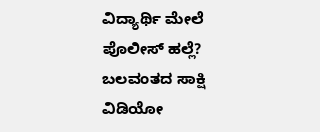ವಿದ್ಯಾರ್ಥಿ ಮೇಲೆ ಪೊಲೀಸ್ ಹಲ್ಲೆ? ಬಲವಂತದ ಸಾಕ್ಷಿ ವಿಡಿಯೋ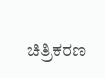ಚಿತ್ರಿಕರಣ